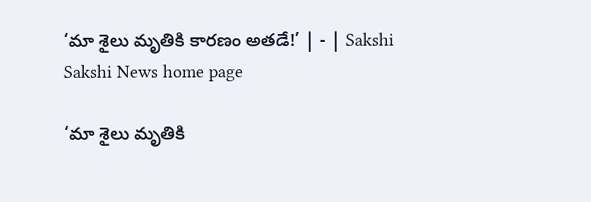‘మా శైలు మృతికి కారణం అతడే!’ | - | Sakshi
Sakshi News home page

‘మా శైలు మృతికి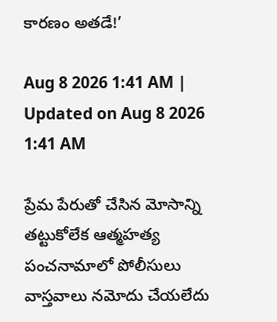కారణం అతడే!’

Aug 8 2026 1:41 AM | Updated on Aug 8 2026 1:41 AM

ప్రేమ పేరుతో చేసిన మోసాన్ని తట్టుకోలేక ఆత్మహత్య పంచనామాలో పోలీసులు వాస్తవాలు నమోదు చేయలేదు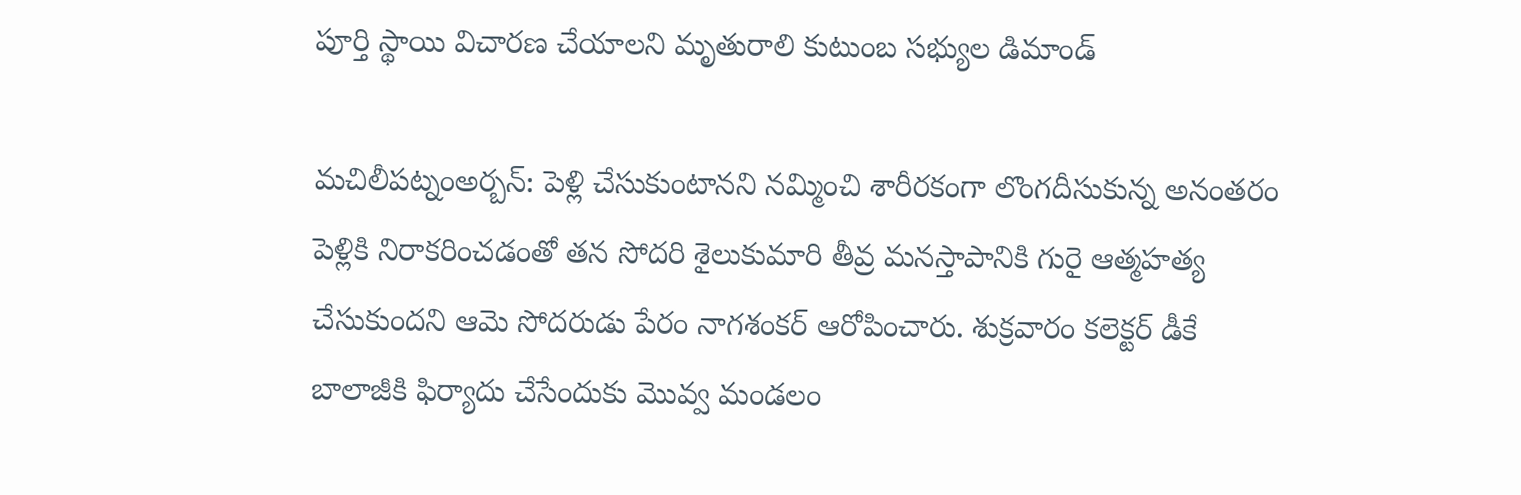పూర్తి స్థాయి విచారణ చేయాలని మృతురాలి కుటుంబ సభ్యుల డిమాండ్‌

మచిలీపట్నంఅర్బన్‌: పెళ్లి చేసుకుంటానని నమ్మించి శారీరకంగా లొంగదీసుకున్న అనంతరం పెళ్లికి నిరాకరించడంతో తన సోదరి శైలుకుమారి తీవ్ర మనస్తాపానికి గురై ఆత్మహత్య చేసుకుందని ఆమె సోదరుడు పేరం నాగశంకర్‌ ఆరోపించారు. శుక్రవారం కలెక్టర్‌ డీకే బాలాజీకి ఫిర్యాదు చేసేందుకు మొవ్వ మండలం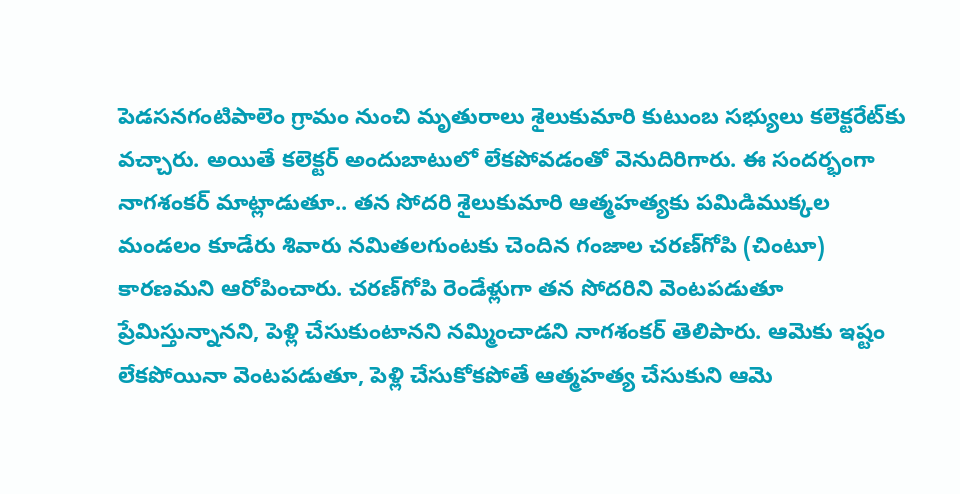పెడసనగంటిపాలెం గ్రామం నుంచి మృతురాలు శైలుకుమారి కుటుంబ సభ్యులు కలెక్టరేట్‌కు వచ్చారు. అయితే కలెక్టర్‌ అందుబాటులో లేకపోవడంతో వెనుదిరిగారు. ఈ సందర్భంగా నాగశంకర్‌ మాట్లాడుతూ.. తన సోదరి శైలుకుమారి ఆత్మహత్యకు పమిడిముక్కల మండలం కూడేరు శివారు నమితలగుంటకు చెందిన గంజాల చరణ్‌గోపి (చింటూ) కారణమని ఆరోపించారు. చరణ్‌గోపి రెండేళ్లుగా తన సోదరిని వెంటపడుతూ ప్రేమిస్తున్నానని, పెళ్లి చేసుకుంటానని నమ్మించాడని నాగశంకర్‌ తెలిపారు. ఆమెకు ఇష్టం లేకపోయినా వెంటపడుతూ, పెళ్లి చేసుకోకపోతే ఆత్మహత్య చేసుకుని ఆమె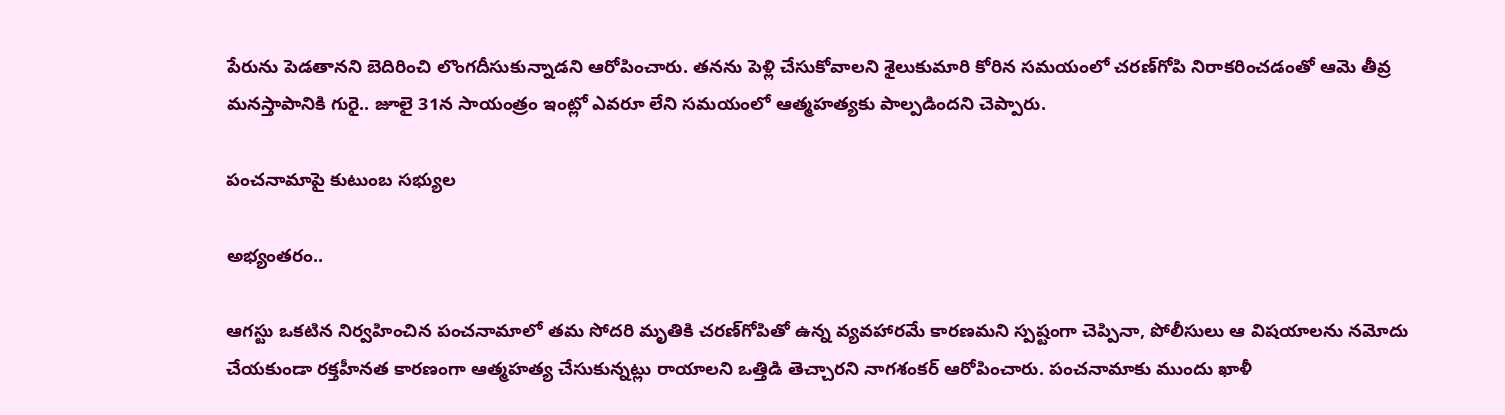పేరును పెడతానని బెదిరించి లొంగదీసుకున్నాడని ఆరోపించారు. తనను పెళ్లి చేసుకోవాలని శైలుకుమారి కోరిన సమయంలో చరణ్‌గోపి నిరాకరించడంతో ఆమె తీవ్ర మనస్తాపానికి గురై.. జూలై 31న సాయంత్రం ఇంట్లో ఎవరూ లేని సమయంలో ఆత్మహత్యకు పాల్పడిందని చెప్పారు.

పంచనామాపై కుటుంబ సభ్యుల

అభ్యంతరం..

ఆగస్టు ఒకటిన నిర్వహించిన పంచనామాలో తమ సోదరి మృతికి చరణ్‌గోపితో ఉన్న వ్యవహారమే కారణమని స్పష్టంగా చెప్పినా, పోలీసులు ఆ విషయాలను నమోదు చేయకుండా రక్తహీనత కారణంగా ఆత్మహత్య చేసుకున్నట్లు రాయాలని ఒత్తిడి తెచ్చారని నాగశంకర్‌ ఆరోపించారు. పంచనామాకు ముందు ఖాళీ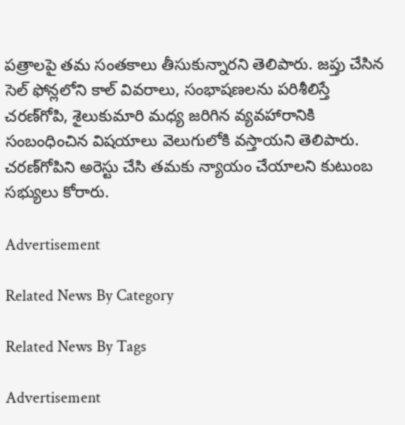పత్రాలపై తమ సంతకాలు తీసుకున్నారని తెలిపారు. జప్తు చేసిన సెల్‌ ఫోన్లలోని కాల్‌ వివరాలు, సంభాషణలను పరిశీలిస్తే చరణ్‌గోపి, శైలుకుమారి మధ్య జరిగిన వ్యవహారానికి సంబంధించిన విషయాలు వెలుగులోకి వస్తాయని తెలిపారు. చరణ్‌గోపిని అరెస్టు చేసి తమకు న్యాయం చేయాలని కుటుంబ సభ్యులు కోరారు.

Advertisement

Related News By Category

Related News By Tags

Advertisement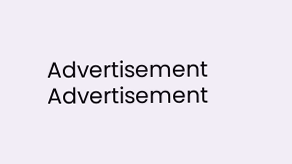Advertisement
Advertisement